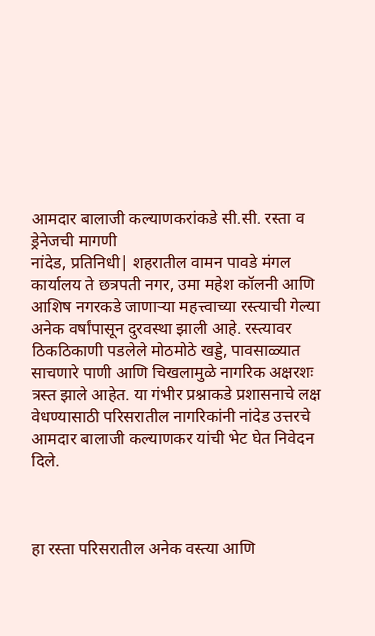आमदार बालाजी कल्याणकरांकडे सी.सी. रस्ता व ड्रेनेजची मागणी
नांदेड, प्रतिनिधी| शहरातील वामन पावडे मंगल कार्यालय ते छत्रपती नगर, उमा महेश कॉलनी आणि आशिष नगरकडे जाणाऱ्या महत्त्वाच्या रस्त्याची गेल्या अनेक वर्षांपासून दुरवस्था झाली आहे. रस्त्यावर ठिकठिकाणी पडलेले मोठमोठे खड्डे, पावसाळ्यात साचणारे पाणी आणि चिखलामुळे नागरिक अक्षरशः त्रस्त झाले आहेत. या गंभीर प्रश्नाकडे प्रशासनाचे लक्ष वेधण्यासाठी परिसरातील नागरिकांनी नांदेड उत्तरचे आमदार बालाजी कल्याणकर यांची भेट घेत निवेदन दिले.



हा रस्ता परिसरातील अनेक वस्त्या आणि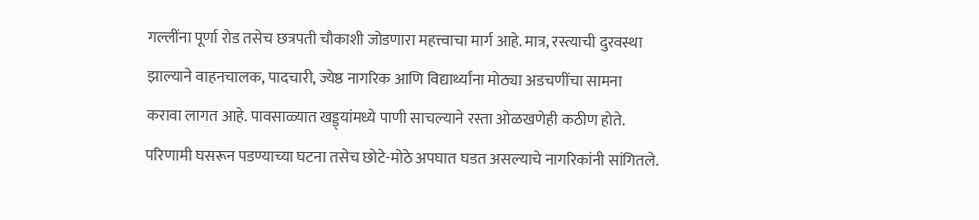गल्लींना पूर्णा रोड तसेच छत्रपती चौकाशी जोडणारा महत्त्वाचा मार्ग आहे. मात्र, रस्त्याची दुरवस्था झाल्याने वाहनचालक, पादचारी, ज्येष्ठ नागरिक आणि विद्यार्थ्यांना मोठ्या अडचणींचा सामना करावा लागत आहे. पावसाळ्यात खड्ड्यांमध्ये पाणी साचल्याने रस्ता ओळखणेही कठीण होते. परिणामी घसरून पडण्याच्या घटना तसेच छोटे-मोठे अपघात घडत असल्याचे नागरिकांनी सांगितले.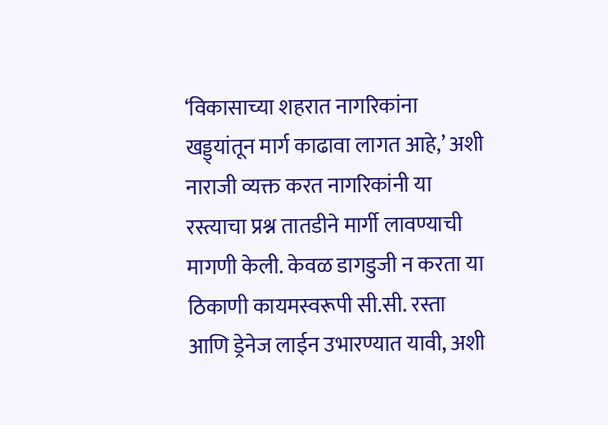‘विकासाच्या शहरात नागरिकांना खड्ड्यांतून मार्ग काढावा लागत आहे,’ अशी नाराजी व्यक्त करत नागरिकांनी या रस्त्याचा प्रश्न तातडीने मार्गी लावण्याची मागणी केली. केवळ डागडुजी न करता या ठिकाणी कायमस्वरूपी सी.सी. रस्ता आणि ड्रेनेज लाईन उभारण्यात यावी, अशी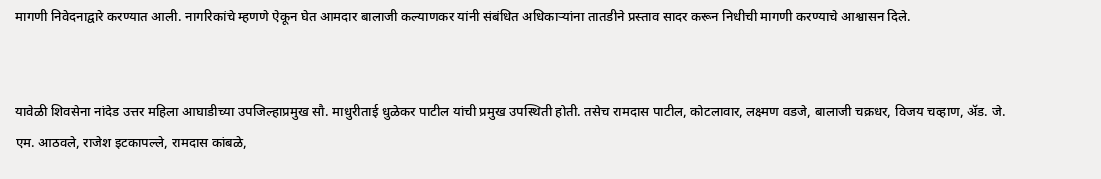मागणी निवेदनाद्वारे करण्यात आली. नागरिकांचे म्हणणे ऐकून घेत आमदार बालाजी कल्याणकर यांनी संबंधित अधिकाऱ्यांना तातडीने प्रस्ताव सादर करून निधीची मागणी करण्याचे आश्वासन दिले.


यावेळी शिवसेना नांदेड उत्तर महिला आघाडीच्या उपजिल्हाप्रमुख सौ. माधुरीताई धुळेकर पाटील यांची प्रमुख उपस्थिती होती. तसेच रामदास पाटील, कोटलावार, लक्ष्मण वडजे, बालाजी चक्रधर, विजय चव्हाण, ॲड. जे. एम. आठवले, राजेश इटकापल्ले, रामदास कांबळे,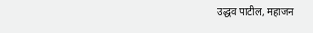उद्धव पाटील, महाजन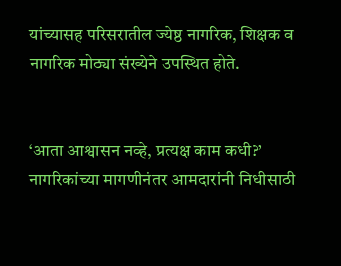यांच्यासह परिसरातील ज्येष्ठ नागरिक, शिक्षक व नागरिक मोठ्या संख्येने उपस्थित होते.


‘आता आश्वासन नव्हे, प्रत्यक्ष काम कधी?’
नागरिकांच्या मागणीनंतर आमदारांनी निधीसाठी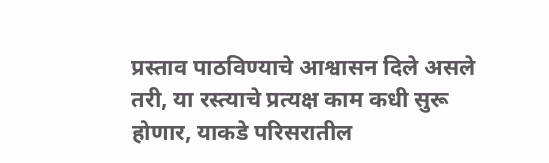प्रस्ताव पाठविण्याचे आश्वासन दिले असले तरी, या रस्त्याचे प्रत्यक्ष काम कधी सुरू होणार, याकडे परिसरातील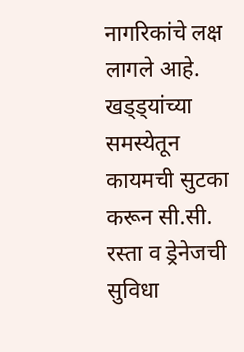नागरिकांचे लक्ष लागले आहे. खड्ड्यांच्या समस्येतून कायमची सुटका करून सी.सी. रस्ता व ड्रेनेजची सुविधा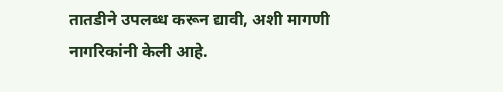तातडीने उपलब्ध करून द्यावी, अशी मागणी नागरिकांनी केली आहे.